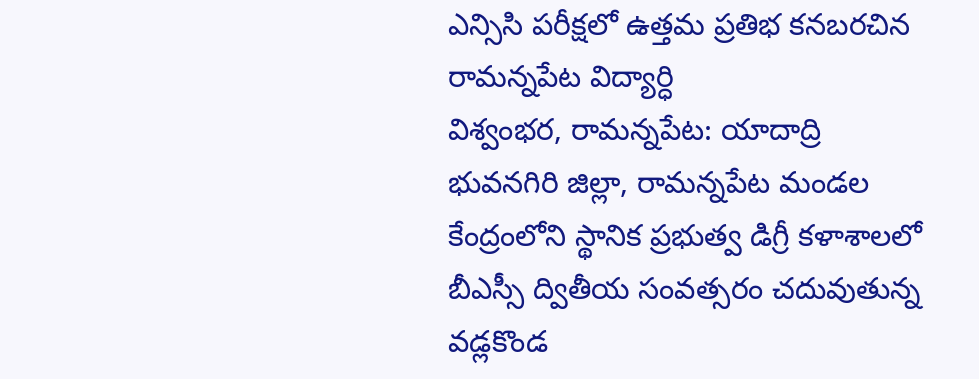ఎన్సిసి పరీక్షలో ఉత్తమ ప్రతిభ కనబరచిన రామన్నపేట విద్యార్ధి
విశ్వంభర, రామన్నపేట: యాదాద్రి భువనగిరి జిల్లా, రామన్నపేట మండల కేంద్రంలోని స్థానిక ప్రభుత్వ డిగ్రీ కళాశాలలో బీఎస్సీ ద్వితీయ సంవత్సరం చదువుతున్న వడ్లకొండ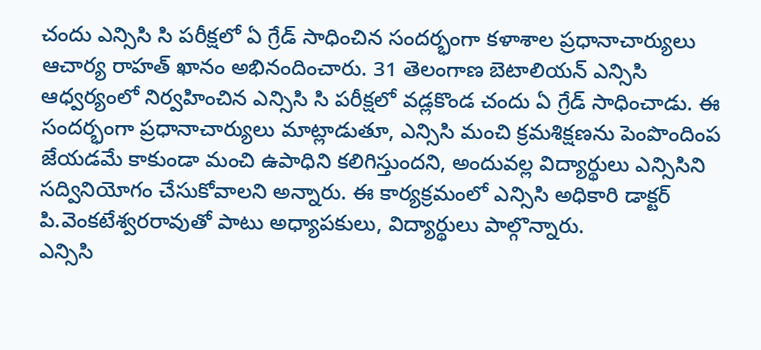చందు ఎన్సిసి సి పరీక్షలో ఏ గ్రేడ్ సాధించిన సందర్భంగా కళాశాల ప్రధానాచార్యులు ఆచార్య రాహత్ ఖానం అభినందించారు. 31 తెలంగాణ బెటాలియన్ ఎన్సిసి ఆధ్వర్యంలో నిర్వహించిన ఎన్సిసి సి పరీక్షలో వడ్లకొండ చందు ఏ గ్రేడ్ సాధించాడు. ఈ సందర్భంగా ప్రధానాచార్యులు మాట్లాడుతూ, ఎన్సిసి మంచి క్రమశిక్షణను పెంపొందింప జేయడమే కాకుండా మంచి ఉపాధిని కలిగిస్తుందని, అందువల్ల విద్యార్థులు ఎన్సిసిని సద్వినియోగం చేసుకోవాలని అన్నారు. ఈ కార్యక్రమంలో ఎన్సిసి అధికారి డాక్టర్ పి.వెంకటేశ్వరరావుతో పాటు అధ్యాపకులు, విద్యార్థులు పాల్గొన్నారు.
ఎన్సిసి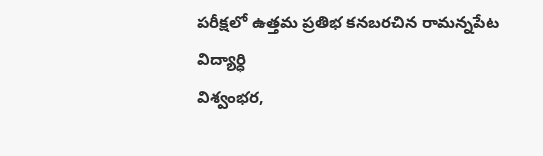పరీక్షలో ఉత్తమ ప్రతిభ కనబరచిన రామన్నపేట విద్యార్ధి
విశ్వంభర,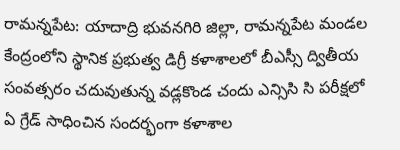రామన్నపేట: యాదాద్రి భువనగిరి జిల్లా, రామన్నపేట మండల కేంద్రంలోని స్థానిక ప్రభుత్వ డిగ్రీ కళాశాలలో బీఎస్సీ ద్వితీయ సంవత్సరం చదువుతున్న వడ్లకొండ చందు ఎన్సిసి సి పరీక్షలో ఏ గ్రేడ్ సాధించిన సందర్భంగా కళాశాల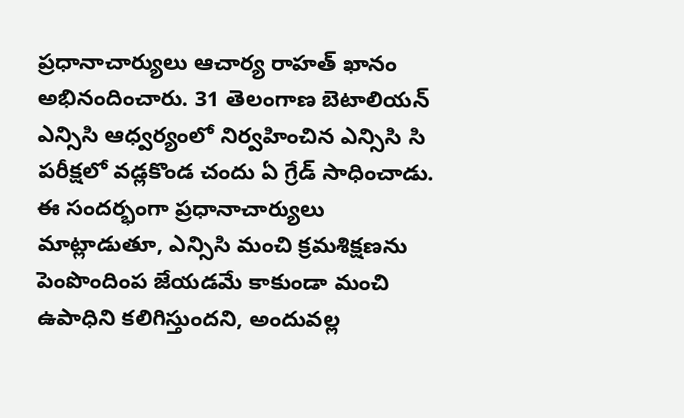ప్రధానాచార్యులు ఆచార్య రాహత్ ఖానం అభినందించారు. 31 తెలంగాణ బెటాలియన్ ఎన్సిసి ఆధ్వర్యంలో నిర్వహించిన ఎన్సిసి సి పరీక్షలో వడ్లకొండ చందు ఏ గ్రేడ్ సాధించాడు. ఈ సందర్భంగా ప్రధానాచార్యులు మాట్లాడుతూ, ఎన్సిసి మంచి క్రమశిక్షణను పెంపొందింప జేయడమే కాకుండా మంచి ఉపాధిని కలిగిస్తుందని, అందువల్ల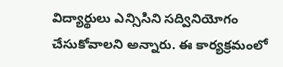విద్యార్థులు ఎన్సిసిని సద్వినియోగం చేసుకోవాలని అన్నారు. ఈ కార్యక్రమంలో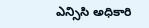ఎన్సిసి అధికారి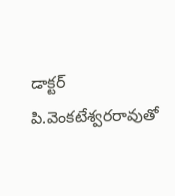డాక్టర్ పి.వెంకటేశ్వరరావుతో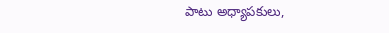పాటు అధ్యాపకులు,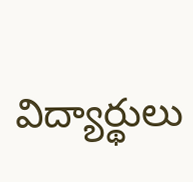విద్యార్థులు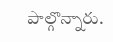పాల్గొన్నారు.